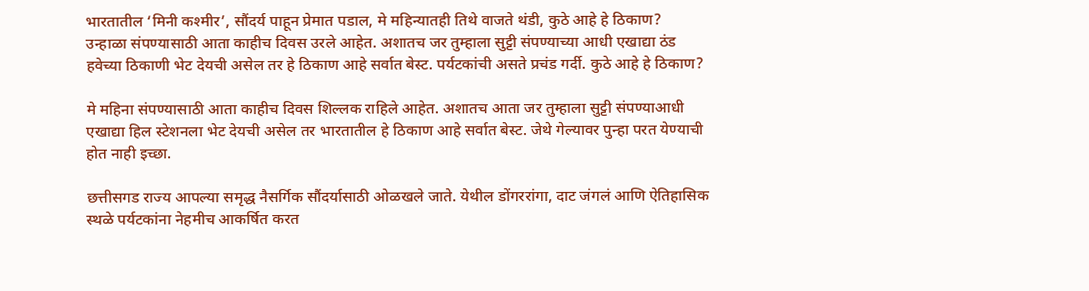भारतातील ‘मिनी कश्मीर’, सौंदर्य पाहून प्रेमात पडाल, मे महिन्यातही तिथे वाजते थंडी, कुठे आहे हे ठिकाण?
उन्हाळा संपण्यासाठी आता काहीच दिवस उरले आहेत. अशातच जर तुम्हाला सुट्टी संपण्याच्या आधी एखाद्या ठंड हवेच्या ठिकाणी भेट देयची असेल तर हे ठिकाण आहे सर्वात बेस्ट. पर्यटकांची असते प्रचंड गर्दी. कुठे आहे हे ठिकाण?

मे महिना संपण्यासाठी आता काहीच दिवस शिल्लक राहिले आहेत. अशातच आता जर तुम्हाला सुट्टी संपण्याआधी एखाद्या हिल स्टेशनला भेट देयची असेल तर भारतातील हे ठिकाण आहे सर्वात बेस्ट. जेथे गेल्यावर पुन्हा परत येण्याची होत नाही इच्छा.

छत्तीसगड राज्य आपल्या समृद्ध नैसर्गिक सौंदर्यासाठी ओळखले जाते. येथील डोंगररांगा, दाट जंगलं आणि ऐतिहासिक स्थळे पर्यटकांना नेहमीच आकर्षित करत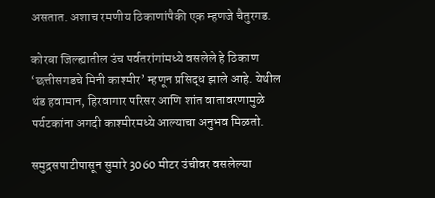असतात. अशाच रमणीय ठिकाणांपैकी एक म्हणजे चैतुरगड.

कोरबा जिल्ह्यातील उंच पर्वतरांगांमध्ये वसलेले हे ठिकाण ‘छत्तीसगडचे मिनी काश्मीर’ म्हणून प्रसिद्ध झाले आहे. येथील थंड हवामान, हिरवागार परिसर आणि शांत वातावरणामुळे पर्यटकांना अगदी काश्मीरमध्ये आल्याचा अनुभव मिळतो.

समुद्रसपाटीपासून सुमारे 3060 मीटर उंचीवर वसलेल्या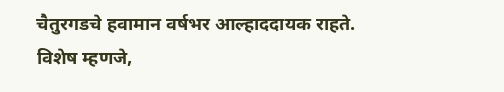चैतुरगडचे हवामान वर्षभर आल्हाददायक राहते. विशेष म्हणजे,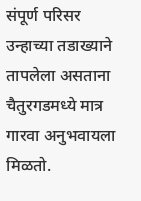संपूर्ण परिसर उन्हाच्या तडाख्याने तापलेला असताना चैतुरगडमध्ये मात्र गारवा अनुभवायला मिळतो.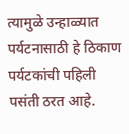त्यामुळे उन्हाळ्यात पर्यटनासाठी हे ठिकाण पर्यटकांची पहिली पसंती ठरत आहे.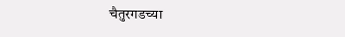चैतुरगडच्या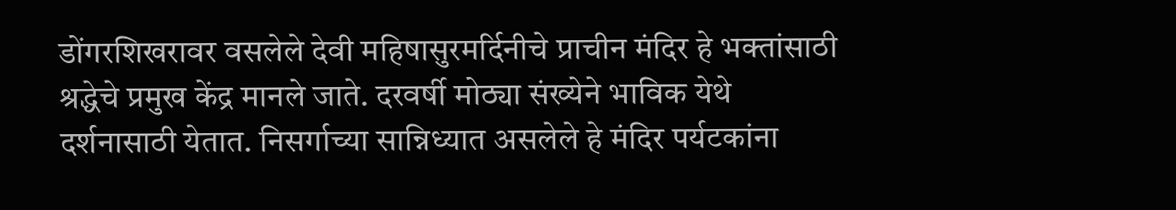डोंगरशिखरावर वसलेले देवी महिषासुरमर्दिनीचे प्राचीन मंदिर हे भक्तांसाठी श्रद्धेचे प्रमुख केंद्र मानले जाते. दरवर्षी मोठ्या संख्येने भाविक येथे दर्शनासाठी येतात. निसर्गाच्या सान्निध्यात असलेले हे मंदिर पर्यटकांना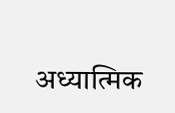अध्यात्मिक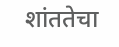शांततेचा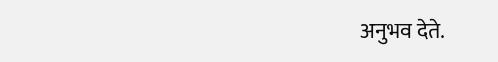अनुभव देते.